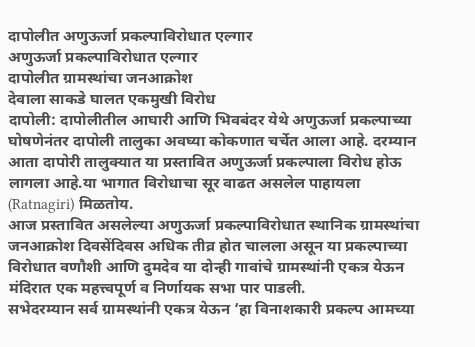दापोलीत अणुऊर्जा प्रकल्पाविरोधात एल्गार
अणुऊर्जा प्रकल्पाविरोधात एल्गार
दापोलीत ग्रामस्थांचा जनआक्रोश
देवाला साकडे घालत एकमुखी विरोध
दापोली: दापोलीतील आघारी आणि भिवबंदर येथे अणुऊर्जा प्रकल्पाच्या घोषणेनंतर दापोली तालुका अवघ्या कोकणात चर्चेत आला आहे. दरम्यान आता दापोरी तालुक्यात या प्रस्तावित अणुऊर्जा प्रकल्पाला विरोध होऊ लागला आहे.या भागात विरोधाचा सूर वाढत असलेल पाहायला (Ratnagiri) मिळतोय.
आज प्रस्तावित असलेल्या अणुऊर्जा प्रकल्पाविरोधात स्थानिक ग्रामस्थांचा जनआक्रोश दिवसेंदिवस अधिक तीव्र होत चालला असून या प्रकल्पाच्या विरोधात वणौशी आणि दुमदेव या दोन्ही गावांचे ग्रामस्थांनी एकत्र येऊन मंदिरात एक महत्त्वपूर्ण व निर्णायक सभा पार पाडली.
सभेदरम्यान सर्व ग्रामस्थांनी एकत्र येऊन ‘हा विनाशकारी प्रकल्प आमच्या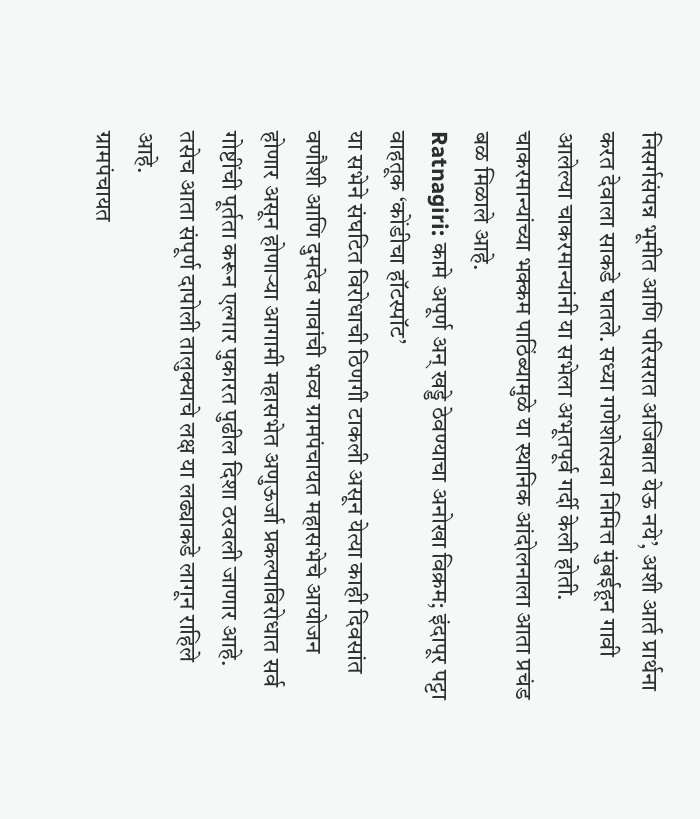निसर्गसंपन्न भूमीत आणि परिसरात अजिबात येऊ नये’, अशी आर्त प्रार्थना करत देवाला साकडे घातले. सध्या गणेशोत्सवा निमित्त मुंबईहून गावी आलेल्या चाकरमान्यांनी या सभेला अभूतपूर्व गर्दी केली होती. चाकरमान्यांच्या भक्कम पाठिंब्यामुळे या स्थानिक आंदोलनाला आता प्रचंड बळ मिळाले आहे.
Ratnagiri: कामे अपूर्ण अन् खड्डे ठेवण्याचा अनोखा विक्रम; इंदापूर पट्टा वाहतूक ‘कोंडीचा हॉटस्पॉट’
या सभेने संघटित विरोधाची ठिणगी टाकली असून येत्या काही दिवसांत वणौशी आणि दुमदेव गावांची भव्य ग्रामपंचायत महासभेचे आयोजन होणार असून होणाऱ्या आगामी महासभेत अणुऊर्जा प्रकल्पाविरोधात सर्व गोष्टींची पूर्तता करून एल्गार पुकारत पुढील दिशा ठरवली जाणार आहे. तसेच आता संपूर्ण दापोली तालुक्याचे लक्ष या लढ्याकडे लागून राहिले आहे.
ग्रामपंचायत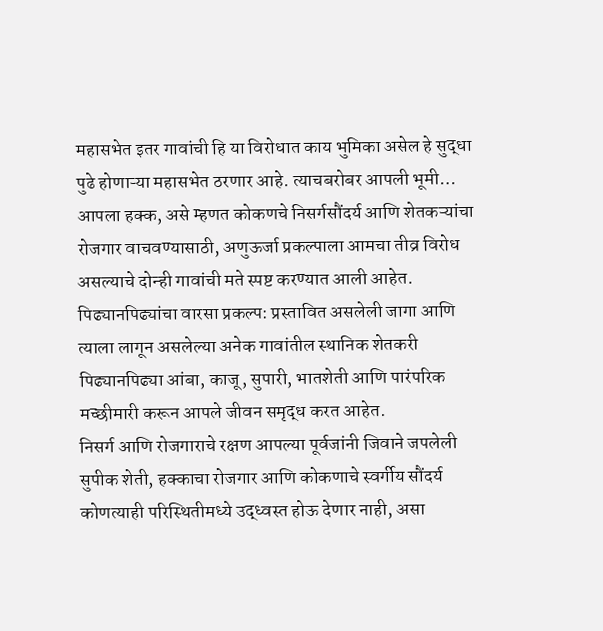महासभेत इतर गावांची हि या विरोधात काय भुमिका असेल हे सुद्धा पुढे होणाऱ्या महासभेत ठरणार आहे. त्याचबरोबर आपली भूमी… आपला हक्क, असे म्हणत कोकणचे निसर्गसौंदर्य आणि शेतकऱ्यांचा रोजगार वाचवण्यासाठी, अणुऊर्जा प्रकल्पाला आमचा तीव्र विरोध असल्याचे दोन्ही गावांची मते स्पष्ट करण्यात आली आहेत.
पिढ्यानपिढ्यांचा वारसा प्रकल्प: प्रस्तावित असलेली जागा आणि त्याला लागून असलेल्या अनेक गावांतील स्थानिक शेतकरी पिढ्यानपिढ्या आंबा, काजू, सुपारी, भातशेती आणि पारंपरिक मच्छीमारी करून आपले जीवन समृद्ध करत आहेत.
निसर्ग आणि रोजगाराचे रक्षण आपल्या पूर्वजांनी जिवाने जपलेली सुपीक शेती, हक्काचा रोजगार आणि कोकणाचे स्वर्गीय सौंदर्य कोणत्याही परिस्थितीमध्ये उद्ध्वस्त होऊ देणार नाही, असा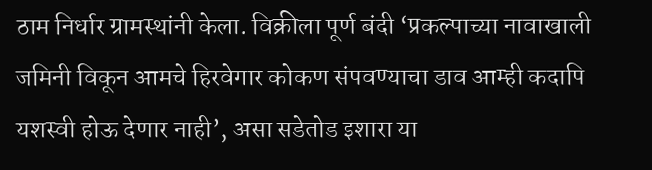ठाम निर्धार ग्रामस्थांनी केला. विक्रीला पूर्ण बंदी ‘प्रकल्पाच्या नावाखाली जमिनी विकून आमचे हिरवेगार कोकण संपवण्याचा डाव आम्ही कदापि यशस्वी होऊ देणार नाही’, असा सडेतोड इशारा या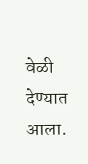वेळी देण्यात आला.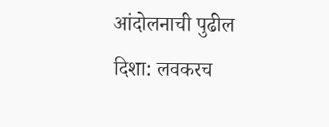आंदोलनाची पुढील दिशा: लवकरच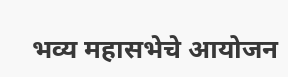भव्य महासभेचे आयोजन